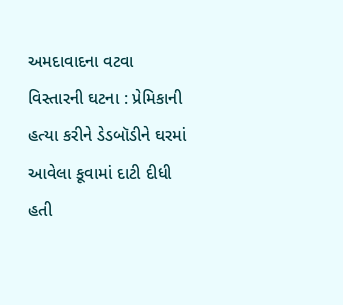અમદાવાદના વટવા વિસ્તારની ઘટના : પ્રેમિકાની હત્યા કરીને ડેડબૉડીને ઘરમાં આવેલા કૂવામાં દાટી દીધી હતી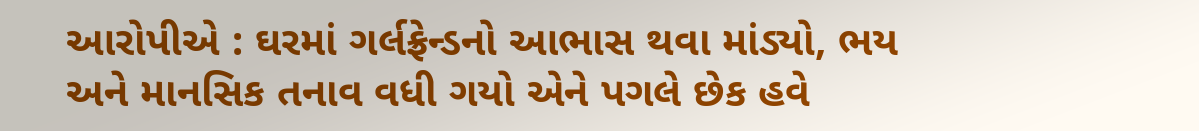આરોપીએ : ઘરમાં ગર્લફ્રેન્ડનો આભાસ થવા માંડ્યો, ભય અને માનસિક તનાવ વધી ગયો એને પગલે છેક હવે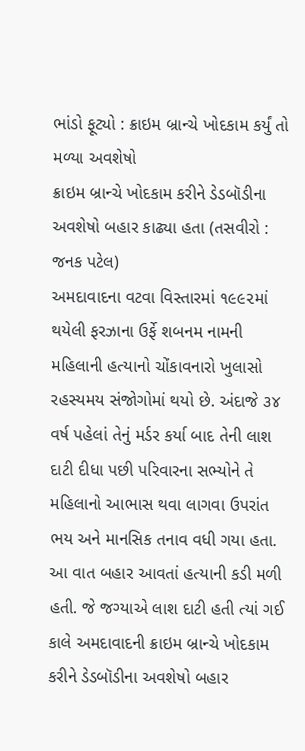ભાંડો ફૂટ્યો : ક્રાઇમ બ્રાન્ચે ખોદકામ કર્યું તો મળ્યા અવશેષો
ક્રાઇમ બ્રાન્ચે ખોદકામ કરીને ડેડબૉડીના અવશેષો બહાર કાઢ્યા હતા (તસવીરો : જનક પટેલ)
અમદાવાદના વટવા વિસ્તારમાં ૧૯૯૨માં થયેલી ફરઝાના ઉર્ફે શબનમ નામની મહિલાની હત્યાનો ચોંકાવનારો ખુલાસો રહસ્યમય સંજોગોમાં થયો છે. અંદાજે ૩૪ વર્ષ પહેલાં તેનું મર્ડર કર્યા બાદ તેની લાશ દાટી દીધા પછી પરિવારના સભ્યોને તે મહિલાનો આભાસ થવા લાગવા ઉપરાંત ભય અને માનસિક તનાવ વધી ગયા હતા. આ વાત બહાર આવતાં હત્યાની કડી મળી હતી. જે જગ્યાએ લાશ દાટી હતી ત્યાં ગઈ કાલે અમદાવાદની ક્રાઇમ બ્રાન્ચે ખોદકામ કરીને ડેડબૉડીના અવશેષો બહાર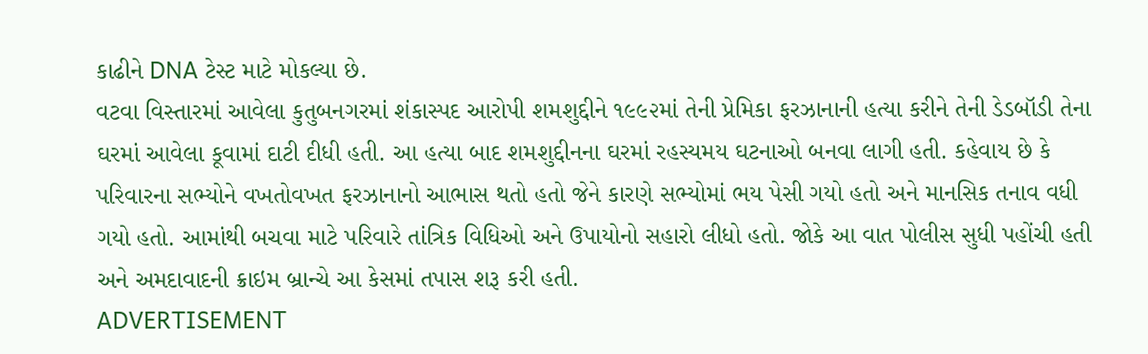કાઢીને DNA ટેસ્ટ માટે મોકલ્યા છે.
વટવા વિસ્તારમાં આવેલા કુતુબનગરમાં શંકાસ્પદ આરોપી શમશુદ્દીને ૧૯૯૨માં તેની પ્રેમિકા ફરઝાનાની હત્યા કરીને તેની ડેડબૉડી તેના ઘરમાં આવેલા કૂવામાં દાટી દીધી હતી. આ હત્યા બાદ શમશુદ્દીનના ઘરમાં રહસ્યમય ઘટનાઓ બનવા લાગી હતી. કહેવાય છે કે પરિવારના સભ્યોને વખતોવખત ફરઝાનાનો આભાસ થતો હતો જેને કારણે સભ્યોમાં ભય પેસી ગયો હતો અને માનસિક તનાવ વધી ગયો હતો. આમાંથી બચવા માટે પરિવારે તાંત્રિક વિધિઓ અને ઉપાયોનો સહારો લીધો હતો. જોકે આ વાત પોલીસ સુધી પહોંચી હતી અને અમદાવાદની ક્રાઇમ બ્રાન્ચે આ કેસમાં તપાસ શરૂ કરી હતી.
ADVERTISEMENT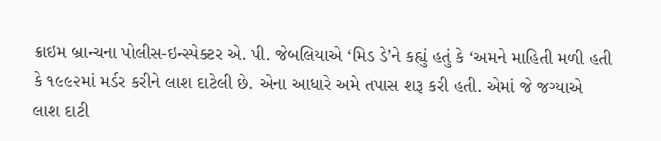ક્રાઇમ બ્રાન્ચના પોલીસ-ઇન્સ્પેક્ટર એ. પી. જેબલિયાએ ‘મિડ ડે’ને કહ્યું હતું કે ‘અમને માહિતી મળી હતી કે ૧૯૯૨માં મર્ડર કરીને લાશ દાટેલી છે. એના આધારે અમે તપાસ શરૂ કરી હતી. એમાં જે જગ્યાએ લાશ દાટી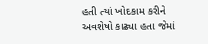હતી ત્યાં ખોદકામ કરીને અવશેષો કાઢ્યા હતા જેમાં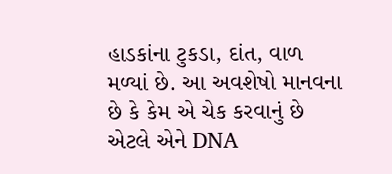હાડકાંના ટુકડા, દાંત, વાળ મળ્યાં છે. આ અવશેષો માનવના છે કે કેમ એ ચેક કરવાનું છે એટલે એને DNA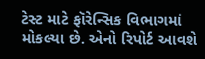ટેસ્ટ માટે ફૉરેન્સિક વિભાગમાં મોકલ્યા છે. એનો રિપોર્ટ આવશે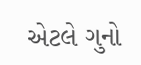એટલે ગુનો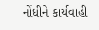નોંધીને કાર્યવાહી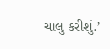ચાલુ કરીશું.’